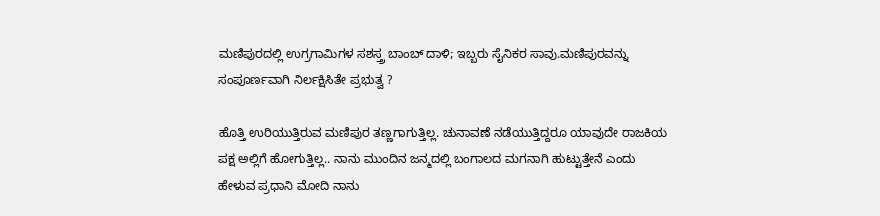ಮಣಿಪುರದಲ್ಲಿ ಉಗ್ರಗಾಮಿಗಳ ಸಶಸ್ತ್ರ ಬಾಂಬ್ ದಾಳಿ; ಇಬ್ಬರು ಸೈನಿಕರ ಸಾವು.ಮಣಿಪುರವನ್ನು ಸಂಪೂರ್ಣವಾಗಿ ನಿರ್ಲಕ್ಷಿಸಿತೇ ಪ್ರಭುತ್ವ ?

ಹೊತ್ತಿ ಉರಿಯುತ್ತಿರುವ ಮಣಿಪುರ ತಣ್ಣಗಾಗುತ್ತಿಲ್ಲ. ಚುನಾವಣೆ ನಡೆಯುತ್ತಿದ್ದರೂ ಯಾವುದೇ ರಾಜಕಿಯ ಪಕ್ಷ ಅಲ್ಲಿಗೆ ಹೋಗುತ್ತಿಲ್ಲ.. ನಾನು ಮುಂದಿನ ಜನ್ಮದಲ್ಲಿ ಬಂಗಾಲದ ಮಗನಾಗಿ ಹುಟ್ಟುತ್ತೇನೆ ಎಂದು ಹೇಳುವ ಪ್ರಧಾನಿ ಮೋದಿ ನಾನು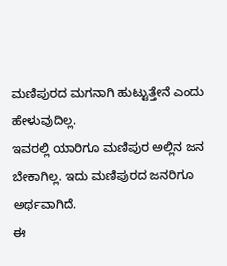ಮಣಿಪುರದ ಮಗನಾಗಿ ಹುಟ್ಟುತ್ತೇನೆ ಎಂದು ಹೇಳುವುದಿಲ್ಲ.
ಇವರಲ್ಲಿ ಯಾರಿಗೂ ಮಣಿಪುರ ಅಲ್ಲಿನ ಜನ ಬೇಕಾಗಿಲ್ಲ. ಇದು ಮಣಿಪುರದ ಜನರಿಗೂ ಅರ್ಥವಾಗಿದೆ.
ಈ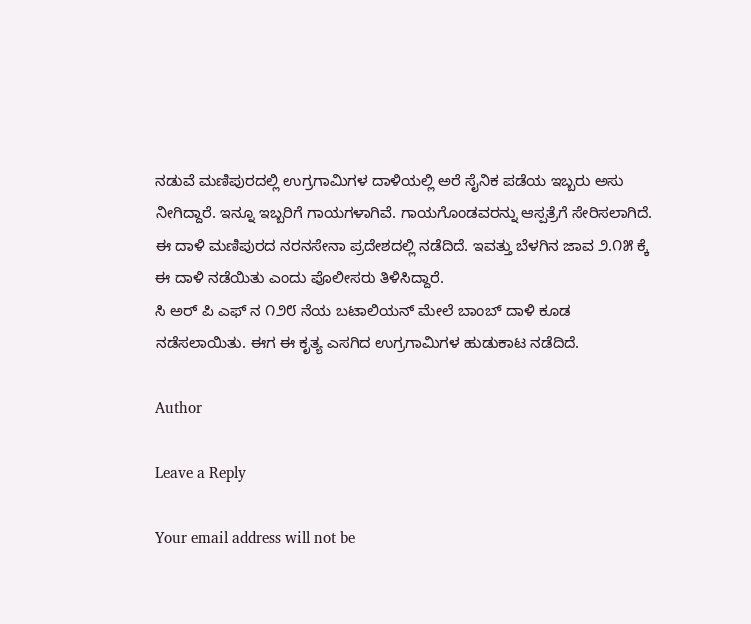ನಡುವೆ ಮಣಿಪುರದಲ್ಲಿ ಉಗ್ರಗಾಮಿಗಳ ದಾಳಿಯಲ್ಲಿ ಅರೆ ಸೈನಿಕ ಪಡೆಯ ಇಬ್ಬರು ಅಸು ನೀಗಿದ್ದಾರೆ. ಇನ್ನೂ ಇಬ್ಬರಿಗೆ ಗಾಯಗಳಾಗಿವೆ. ಗಾಯಗೊಂಡವರನ್ನು ಆಸ್ಪತ್ರೆಗೆ ಸೇರಿಸಲಾಗಿದೆ.
ಈ ದಾಳಿ ಮಣಿಪುರದ ನರನಸೇನಾ ಪ್ರದೇಶದಲ್ಲಿ ನಡೆದಿದೆ. ಇವತ್ತು ಬೆಳಗಿನ ಜಾವ ೨.೧೫ ಕ್ಕೆ ಈ ದಾಳಿ ನಡೆಯಿತು ಎಂದು ಪೊಲೀಸರು ತಿಳಿಸಿದ್ದಾರೆ.
ಸಿ ಅರ್ ಪಿ ಎಫ್ ನ ೧೨೮ ನೆಯ ಬಟಾಲಿಯನ್ ಮೇಲೆ ಬಾಂಬ್ ದಾಳಿ ಕೂಡ ನಡೆಸಲಾಯಿತು. ಈಗ ಈ ಕೃತ್ಯ ಎಸಗಿದ ಉಗ್ರಗಾಮಿಗಳ ಹುಡುಕಾಟ ನಡೆದಿದೆ.

Author

Leave a Reply

Your email address will not be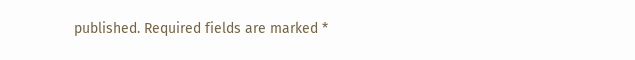published. Required fields are marked *